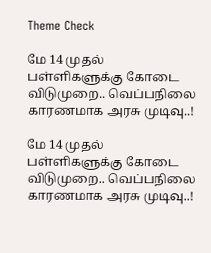Theme Check

மே 14 முதல் பள்ளிகளுக்கு கோடை விடுமுறை.. வெப்பநிலை காரணமாக அரசு முடிவு..!

மே 14 முதல் பள்ளிகளுக்கு கோடை விடுமுறை.. வெப்பநிலை காரணமாக அரசு முடிவு..!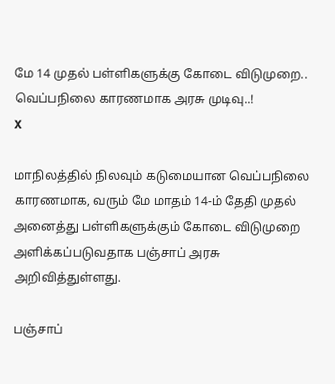மே 14 முதல் பள்ளிகளுக்கு கோடை விடுமுறை.. வெப்பநிலை காரணமாக அரசு முடிவு..!
X

மாநிலத்தில் நிலவும் கடுமையான வெப்பநிலை காரணமாக, வரும் மே மாதம் 14-ம் தேதி முதல் அனைத்து பள்ளிகளுக்கும் கோடை விடுமுறை அளிக்கப்படுவதாக பஞ்சாப் அரசு அறிவித்துள்ளது.

பஞ்சாப்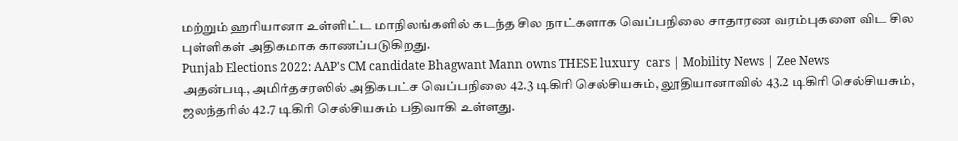மற்றும் ஹரியானா உள்ளிட்ட மாநிலங்களில் கடந்த சில நாட்களாக வெப்பநிலை சாதாரண வரம்புகளை விட சில புள்ளிகள் அதிகமாக காணப்படுகிறது.
Punjab Elections 2022: AAP's CM candidate Bhagwant Mann owns THESE luxury  cars | Mobility News | Zee News
அதன்படி, அமிர்தசரஸில் அதிகபட்ச வெப்பநிலை 42.3 டிகிரி செல்சியசும், லூதியானாவில் 43.2 டிகிரி செல்சியசும், ஜலந்தரில் 42.7 டிகிரி செல்சியசும் பதிவாகி உள்ளது.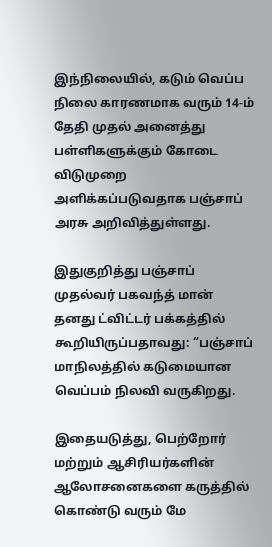இந்நிலையில், கடும் வெப்ப நிலை காரணமாக வரும் 14-ம் தேதி முதல் அனைத்து பள்ளிகளுக்கும் கோடை விடுமுறை அளிக்கப்படுவதாக பஞ்சாப் அரசு அறிவித்துள்ளது.

இதுகுறித்து பஞ்சாப் முதல்வர் பகவந்த் மான் தனது ட்விட்டர் பக்கத்தில் கூறியிருப்பதாவது: “பஞ்சாப் மாநிலத்தில் கடுமையான வெப்பம் நிலவி வருகிறது.

இதையடுத்து, பெற்றோர் மற்றும் ஆசிரியர்களின் ஆலோசனைகளை கருத்தில் கொண்டு வரும் மே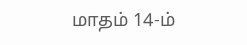மாதம் 14-ம்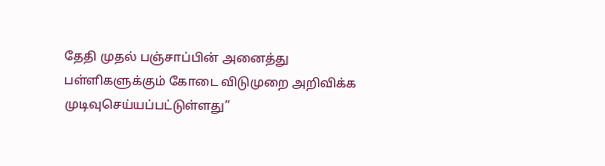தேதி முதல் பஞ்சாப்பின் அனைத்து பள்ளிகளுக்கும் கோடை விடுமுறை அறிவிக்க முடிவுசெய்யப்பட்டுள்ளது”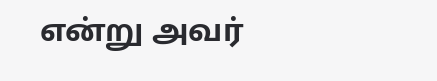என்று அவர்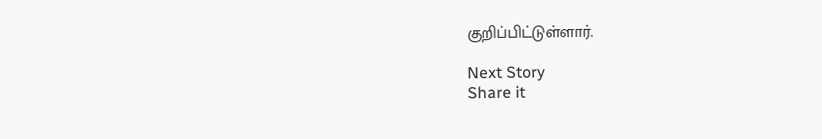குறிப்பிட்டுள்ளார்.

Next Story
Share it